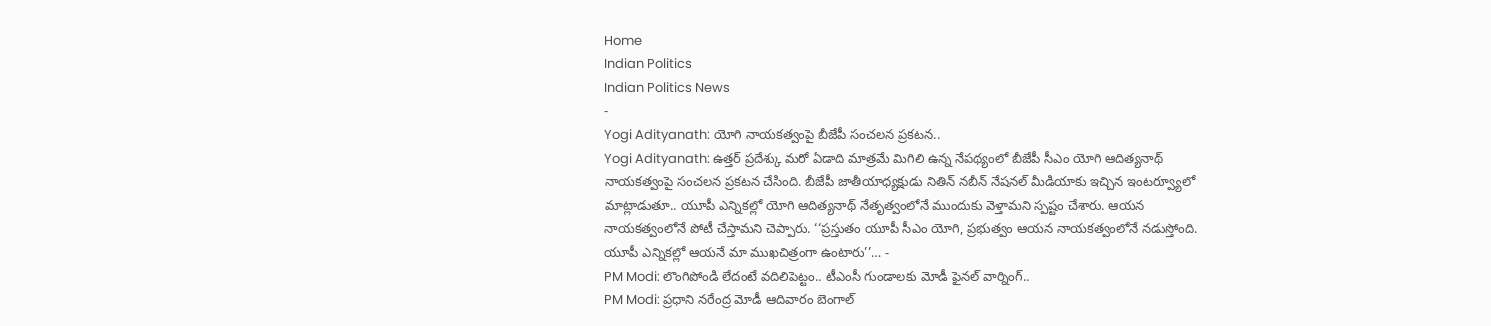Home
Indian Politics
Indian Politics News
-
Yogi Adityanath: యోగి నాయకత్వంపై బీజేపీ సంచలన ప్రకటన..
Yogi Adityanath: ఉత్తర్ ప్రదేశ్కు మరో ఏడాది మాత్రమే మిగిలి ఉన్న నేపథ్యంలో బీజేపీ సీఎం యోగి ఆదిత్యనాథ్ నాయకత్వంపై సంచలన ప్రకటన చేసింది. బీజేపీ జాతీయాధ్యక్షుడు నితిన్ నబీన్ నేషనల్ మీడియాకు ఇచ్చిన ఇంటర్వ్యూలో మాట్లాడుతూ.. యూపీ ఎన్నికల్లో యోగి ఆదిత్యనాథ్ నేతృత్వంలోనే ముందుకు వెళ్తామని స్పష్టం చేశారు. ఆయన నాయకత్వంలోనే పోటీ చేస్తామని చెప్పారు. ‘‘ప్రస్తుతం యూపీ సీఎం యోగి, ప్రభుత్వం ఆయన నాయకత్వంలోనే నడుస్తోంది. యూపీ ఎన్నికల్లో ఆయనే మా ముఖచిత్రంగా ఉంటారు’’… -
PM Modi: లొంగిపోండి లేదంటే వదిలిపెట్టం.. టీఎంసీ గుండాలకు మోడీ ఫైనల్ వార్నింగ్..
PM Modi: ప్రధాని నరేంద్ర మోడీ ఆదివారం బెంగాల్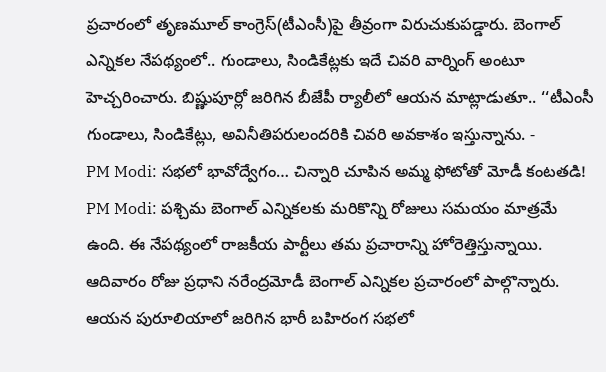ప్రచారంలో తృణమూల్ కాంగ్రెస్(టీఎంసీ)పై తీవ్రంగా విరుచుకుపడ్డారు. బెంగాల్ ఎన్నికల నేపథ్యంలో.. గుండాలు, సిండికేట్లకు ఇదే చివరి వార్నింగ్ అంటూ హెచ్చరించారు. బిష్ణుపూర్లో జరిగిన బీజేపీ ర్యాలీలో ఆయన మాట్లాడుతూ.. ‘‘టీఎంసీ గుండాలు, సిండికేట్లు, అవినీతిపరులందరికి చివరి అవకాశం ఇస్తున్నాను. -
PM Modi: సభలో భావోద్వేగం… చిన్నారి చూపిన అమ్మ ఫోటోతో మోడీ కంటతడి!
PM Modi: పశ్చిమ బెంగాల్ ఎన్నికలకు మరికొన్ని రోజులు సమయం మాత్రమే ఉంది. ఈ నేపథ్యంలో రాజకీయ పార్టీలు తమ ప్రచారాన్ని హోరెత్తిస్తున్నాయి. ఆదివారం రోజు ప్రధాని నరేంద్రమోడీ బెంగాల్ ఎన్నికల ప్రచారంలో పాల్గొన్నారు. ఆయన పురూలియాలో జరిగిన భారీ బహిరంగ సభలో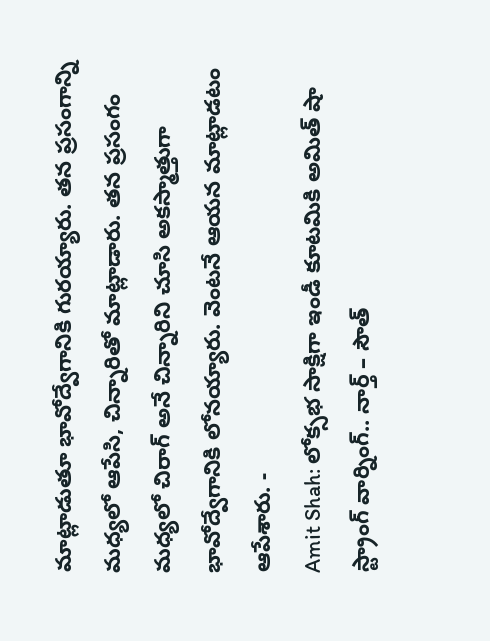మాట్లాడుతూ భావోద్వేగానికి గురయ్యారు. తన ప్రసంగాన్ని మధ్యలో ఆపేసి, చిన్నారితో మాట్లాడారు. తన ప్రసంగం మధ్యలో చిరాగ్ అనే చిన్నారిని చూసి అకస్మాత్తుగా భావోద్వేగానికి లోనయ్యారు. వెంటనే ఆయన మాట్లాడటం ఆపేశారు. -
Amit Shah: లోక్సభ సాక్షిగా ఇండీ కూటమికి అమిత్ షా స్ట్రాంగ్ వార్నింగ్.. నార్త్ – సౌత్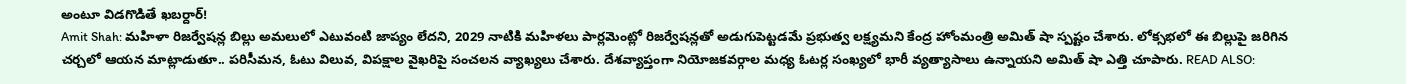అంటూ విడగొడితే ఖబర్దార్!
Amit Shah: మహిళా రిజర్వేషన్ల బిల్లు అమలులో ఎటువంటి జాప్యం లేదని, 2029 నాటికి మహిళలు పార్లమెంట్లో రిజర్వేషన్లతో అడుగుపెట్టడమే ప్రభుత్వ లక్ష్యమని కేంద్ర హోంమంత్రి అమిత్ షా స్పష్టం చేశారు. లోక్సభలో ఈ బిల్లుపై జరిగిన చర్చలో ఆయన మాట్లాడుతూ.. పరిసీమన, ఓటు విలువ, విపక్షాల వైఖరిపై సంచలన వ్యాఖ్యలు చేశారు. దేశవ్యాప్తంగా నియోజకవర్గాల మధ్య ఓటర్ల సంఖ్యలో భారీ వ్యత్యాసాలు ఉన్నాయని అమిత్ షా ఎత్తి చూపారు. READ ALSO: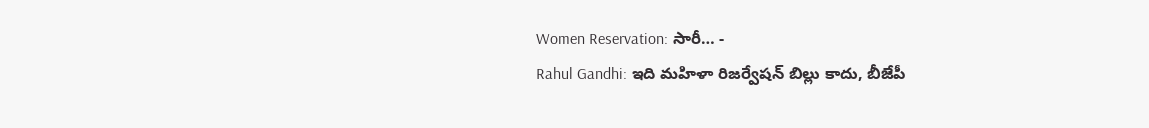Women Reservation: సారీ… -
Rahul Gandhi: ఇది మహిళా రిజర్వేషన్ బిల్లు కాదు, బీజేపీ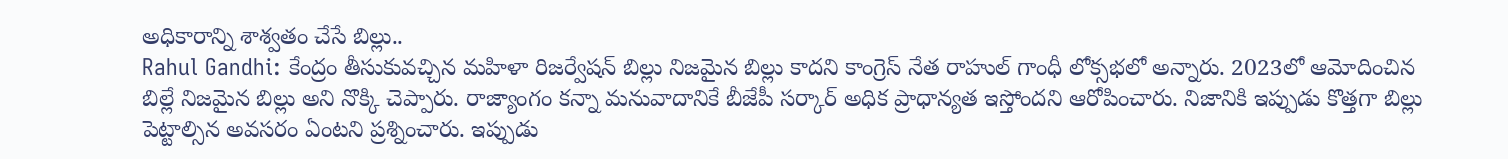అధికారాన్ని శాశ్వతం చేసే బిల్లు..
Rahul Gandhi: కేంద్రం తీసుకువచ్చిన మహిళా రిజర్వేషన్ బిల్లు నిజమైన బిల్లు కాదని కాంగ్రెస్ నేత రాహుల్ గాంధీ లోక్సభలో అన్నారు. 2023లో ఆమోదించిన బిల్లే నిజమైన బిల్లు అని నొక్కి చెప్పారు. రాజ్యాంగం కన్నా మనువాదానికే బీజేపీ సర్కార్ అధిక ప్రాధాన్యత ఇస్తోందని ఆరోపించారు. నిజానికి ఇప్పుడు కొత్తగా బిల్లు పెట్టాల్సిన అవసరం ఏంటని ప్రశ్నించారు. ఇప్పుడు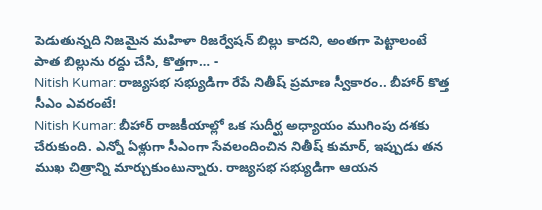పెడుతున్నది నిజమైన మహిళా రిజర్వేషన్ బిల్లు కాదని, అంతగా పెట్టాలంటే పాత బిల్లును రద్దు చేసి, కొత్తగా… -
Nitish Kumar: రాజ్యసభ సభ్యుడిగా రేపే నితీష్ ప్రమాణ స్వీకారం.. బీహార్ కొత్త సీఎం ఎవరంటే!
Nitish Kumar: బీహార్ రాజకీయాల్లో ఒక సుదీర్ఘ అధ్యాయం ముగింపు దశకు చేరుకుంది. ఎన్నో ఏళ్లుగా సీఎంగా సేవలందించిన నితీష్ కుమార్, ఇప్పుడు తన ముఖ చిత్రాన్ని మార్చుకుంటున్నారు. రాజ్యసభ సభ్యుడిగా ఆయన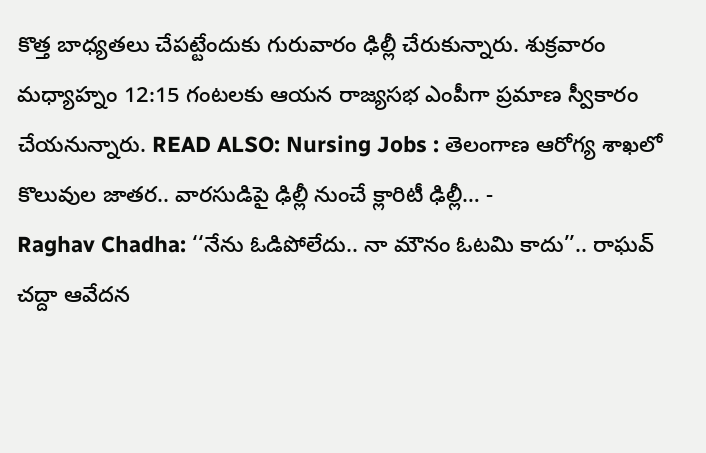కొత్త బాధ్యతలు చేపట్టేందుకు గురువారం ఢిల్లీ చేరుకున్నారు. శుక్రవారం మధ్యాహ్నం 12:15 గంటలకు ఆయన రాజ్యసభ ఎంపీగా ప్రమాణ స్వీకారం చేయనున్నారు. READ ALSO: Nursing Jobs : తెలంగాణ ఆరోగ్య శాఖలో కొలువుల జాతర.. వారసుడిపై ఢిల్లీ నుంచే క్లారిటీ ఢిల్లీ… -
Raghav Chadha: ‘‘నేను ఓడిపోలేదు.. నా మౌనం ఓటమి కాదు’’.. రాఘవ్ చద్దా ఆవేదన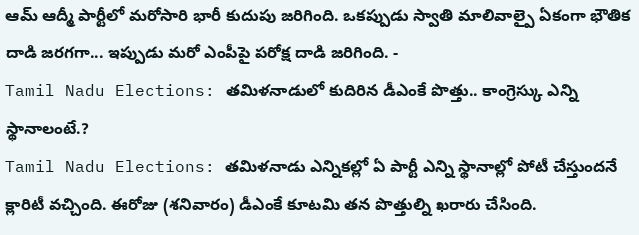ఆమ్ ఆద్మీ పార్టీలో మరోసారి భారీ కుదుపు జరిగింది. ఒకప్పుడు స్వాతి మాలివాల్పై ఏకంగా భౌతిక దాడి జరగగా... ఇప్పుడు మరో ఎంపీపై పరోక్ష దాడి జరిగింది. -
Tamil Nadu Elections: తమిళనాడులో కుదిరిన డీఎంకే పొత్తు.. కాంగ్రెస్కు ఎన్ని స్థానాలంటే.?
Tamil Nadu Elections: తమిళనాడు ఎన్నికల్లో ఏ పార్టీ ఎన్ని స్థానాల్లో పోటీ చేస్తుందనే క్లారిటీ వచ్చింది. ఈరోజు (శనివారం) డీఎంకే కూటమి తన పొత్తుల్ని ఖరారు చేసింది.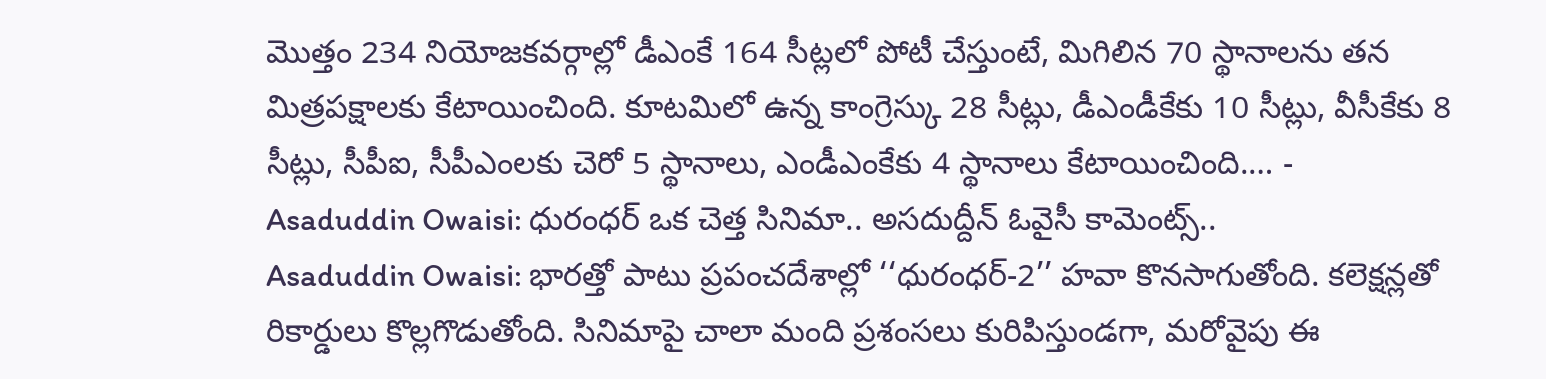మొత్తం 234 నియోజకవర్గాల్లో డీఎంకే 164 సీట్లలో పోటీ చేస్తుంటే, మిగిలిన 70 స్థానాలను తన మిత్రపక్షాలకు కేటాయించింది. కూటమిలో ఉన్న కాంగ్రెస్కు 28 సీట్లు, డీఎండీకేకు 10 సీట్లు, వీసీకేకు 8 సీట్లు, సీపీఐ, సీపీఎంలకు చెరో 5 స్థానాలు, ఎండీఎంకేకు 4 స్థానాలు కేటాయించింది.… -
Asaduddin Owaisi: ధురంధర్ ఒక చెత్త సినిమా.. అసదుద్దీన్ ఓవైసీ కామెంట్స్..
Asaduddin Owaisi: భారత్తో పాటు ప్రపంచదేశాల్లో ‘‘ధురంధర్-2’’ హవా కొనసాగుతోంది. కలెక్షన్లతో రికార్డులు కొల్లగొడుతోంది. సినిమాపై చాలా మంది ప్రశంసలు కురిపిస్తుండగా, మరోవైపు ఈ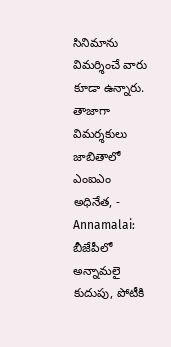సినిమాను విమర్శించే వారు కూడా ఉన్నారు. తాజాగా విమర్శకులు జాబితాలో ఎంఐఎం అధినేత, -
Annamalai: బీజేపీలో అన్నామలై కుదుపు, పోటీకి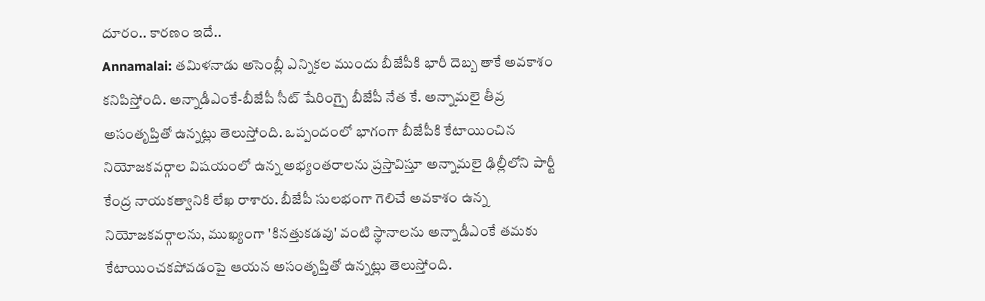దూరం.. కారణం ఇదే..
Annamalai: తమిళనాడు అసెంబ్లీ ఎన్నికల ముందు బీజేపీకి భారీ దెబ్బ తాకే అవకాశం కనిపిస్తోంది. అన్నాడీఎంకే-బీజేపీ సీట్ షేరింగ్పై బీజేపీ నేత కే. అన్నామలై తీవ్ర అసంతృప్తితో ఉన్నట్లు తెలుస్తోంది. ఒప్పందంలో భాగంగా బీజేపీకి కేటాయించిన నియోజకవర్గాల విషయంలో ఉన్న అభ్యంతరాలను ప్రస్తావిస్తూ అన్నామలై ఢిల్లీలోని పార్టీ కేంద్ర నాయకత్వానికి లేఖ రాశారు. బీజేపీ సులభంగా గెలిచే అవకాశం ఉన్న నియోజకవర్గాలను, ముఖ్యంగా 'కినత్తుకడవు' వంటి స్థానాలను అన్నాడీఎంకే తమకు కేటాయించకపోవడంపై ఆయన అసంతృప్తితో ఉన్నట్లు తెలుస్తోంది.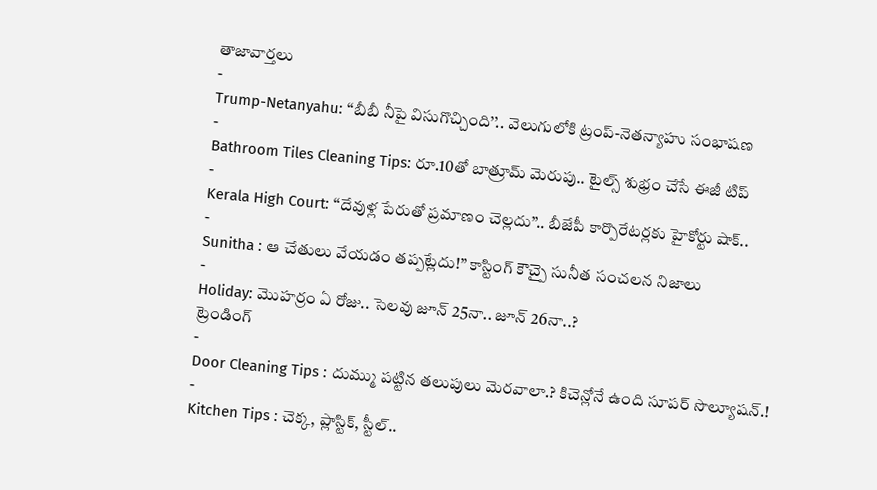తాజావార్తలు
-
Trump-Netanyahu: ‘‘బీబీ నీపై విసుగొచ్చింది’’.. వెలుగులోకి ట్రంప్-నెతన్యాహు సంభాషణ
-
Bathroom Tiles Cleaning Tips: రూ.10తో బాత్రూమ్ మెరుపు.. టైల్స్ శుభ్రం చేసే ఈజీ టిప్
-
Kerala High Court: ‘‘దేవుళ్ల పేరుతో ప్రమాణం చెల్లదు’’.. బీజేపీ కార్పొరేటర్లకు హైకోర్టు షాక్..
-
Sunitha : ఆ చేతులు వేయడం తప్పట్లేదు!” కాస్టింగ్ కౌచ్పై సునీత సంచలన నిజాలు
-
Holiday: మొహర్రం ఏ రోజు.. సెలవు జూన్ 25నా.. జూన్ 26నా..?
ట్రెండింగ్
-
Door Cleaning Tips : దుమ్ము పట్టిన తలుపులు మెరవాలా.? కిచెన్లోనే ఉంది సూపర్ సొల్యూషన్.!
-
Kitchen Tips : చెక్క, ప్లాస్టిక్, స్టీల్..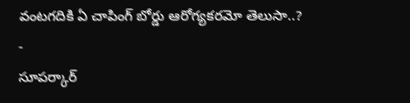వంటగదికి ఏ చాపింగ్ బోర్డు ఆరోగ్యకరమో తెలుసా..?
-
సూపర్కార్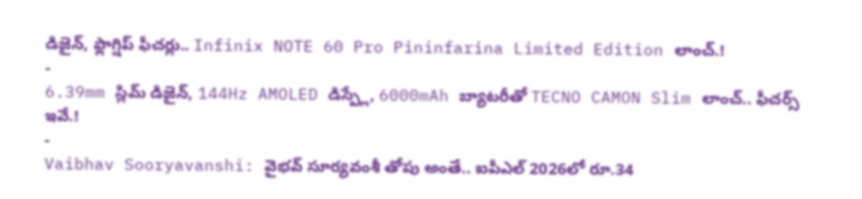డిజైన్, ఫ్లాగ్షిప్ ఫీచర్లు.. Infinix NOTE 60 Pro Pininfarina Limited Edition లాంచ్.!
-
6.39mm స్లిమ్ డిజైన్, 144Hz AMOLED డిస్ప్లే, 6000mAh బ్యాటరీతో TECNO CAMON Slim లాంచ్.. ఫీచర్స్ ఇవే.!
-
Vaibhav Sooryavanshi: వైభవ్ సూర్యవంశీ తోపు అంతే.. ఐపీఎల్ 2026లో రూ.34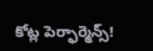కోట్ల పెర్ఫార్మెన్స్!